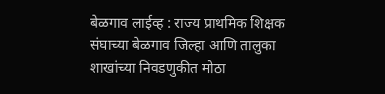बेळगाव लाईव्ह : राज्य प्राथमिक शिक्षक संघाच्या बेळगाव जिल्हा आणि तालुका शाखांच्या निवडणुकीत मोठा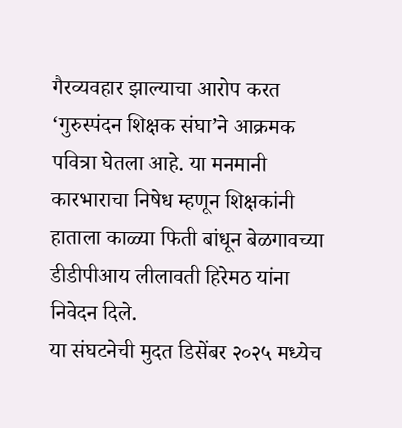गैरव्यवहार झाल्याचा आरोप करत ‘गुरुस्पंदन शिक्षक संघा’ने आक्रमक पवित्रा घेतला आहे. या मनमानी कारभाराचा निषेध म्हणून शिक्षकांनी हाताला काळ्या फिती बांधून बेळगावच्या डीडीपीआय लीलावती हिरेमठ यांना निवेदन दिले.
या संघटनेची मुदत डिसेंबर २०२५ मध्येच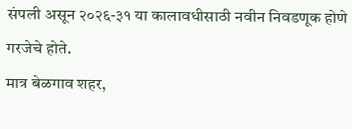संपली असून २०२६-३१ या कालावधीसाठी नवीन निवडणूक होणे गरजेचे होते.
मात्र बेळगाव शहर,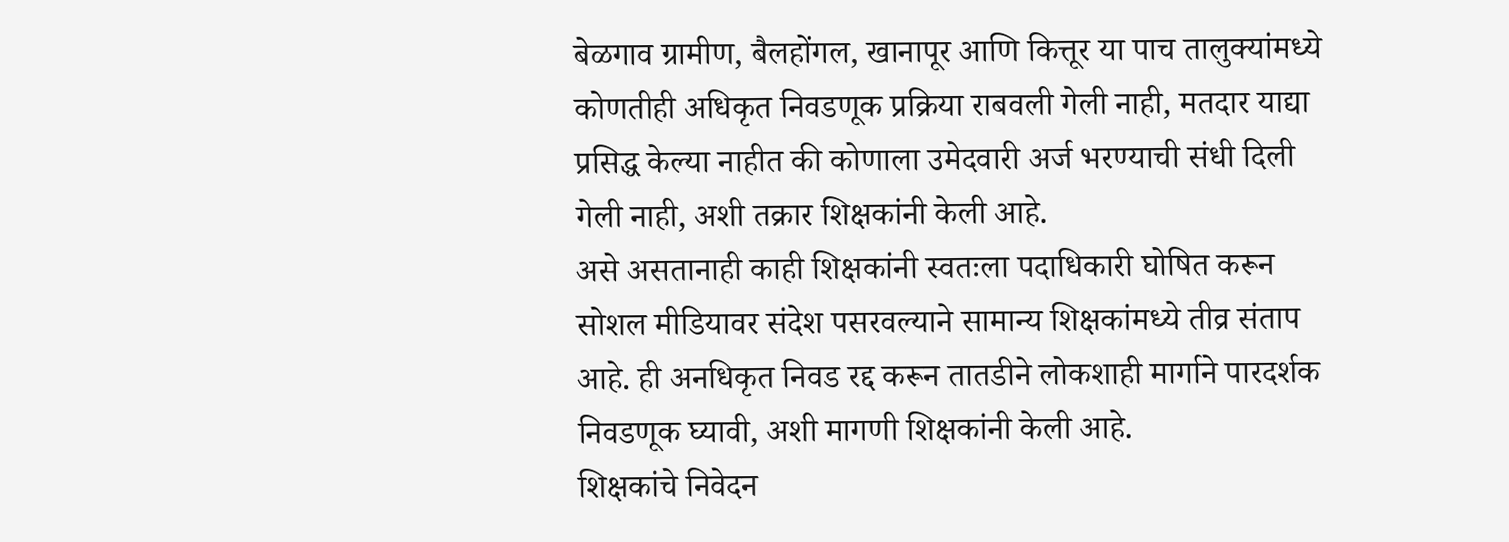बेळगाव ग्रामीण, बैलहोंगल, खानापूर आणि कित्तूर या पाच तालुक्यांमध्ये कोणतीही अधिकृत निवडणूक प्रक्रिया राबवली गेली नाही, मतदार याद्या प्रसिद्ध केल्या नाहीत की कोणाला उमेदवारी अर्ज भरण्याची संधी दिली गेली नाही, अशी तक्रार शिक्षकांनी केली आहे.
असे असतानाही काही शिक्षकांनी स्वतःला पदाधिकारी घोषित करून सोशल मीडियावर संदेश पसरवल्याने सामान्य शिक्षकांमध्ये तीव्र संताप आहे. ही अनधिकृत निवड रद्द करून तातडीने लोकशाही मार्गाने पारदर्शक निवडणूक घ्यावी, अशी मागणी शिक्षकांनी केली आहे.
शिक्षकांचे निवेदन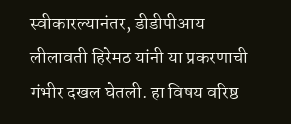स्वीकारल्यानंतर, डीडीपीआय लीलावती हिरेमठ यांनी या प्रकरणाची गंभीर दखल घेतली. हा विषय वरिष्ठ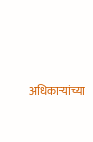अधिकाऱ्यांच्या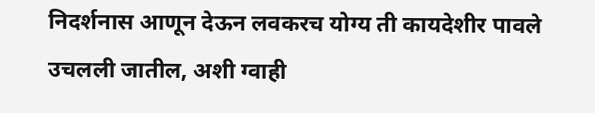निदर्शनास आणून देऊन लवकरच योग्य ती कायदेशीर पावले उचलली जातील, अशी ग्वाही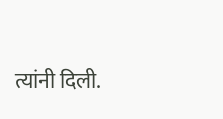त्यांनी दिली.